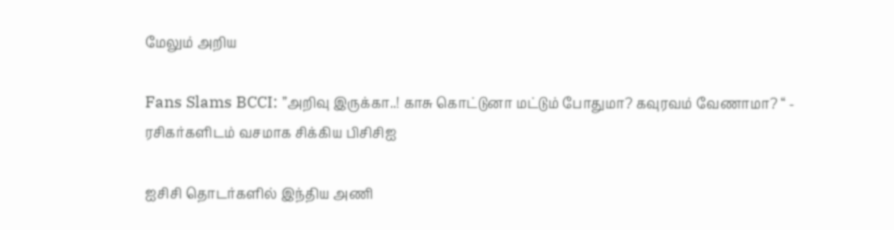மேலும் அறிய

Fans Slams BCCI: ”அறிவு இருக்கா..! காசு கொட்டுனா மட்டும் போதுமா? கவுரவம் வேணாமா? “ - ரசிகர்களிடம் வசமாக சிக்கிய பிசிசிஐ

ஐசிசி தொடர்களில் இந்திய அணி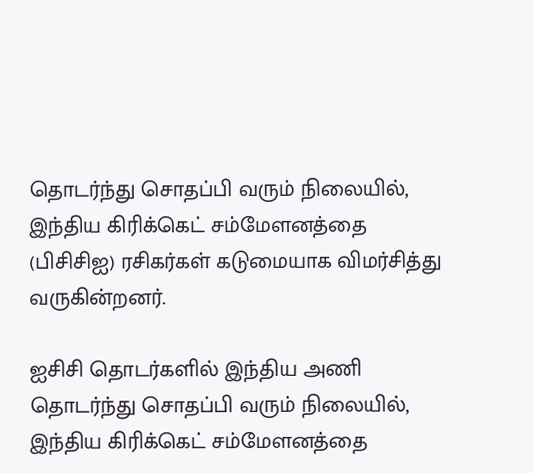தொடர்ந்து சொதப்பி வரும் நிலையில், இந்திய கிரிக்கெட் சம்மேளனத்தை (பிசிசிஐ) ரசிகர்கள் கடுமையாக விமர்சித்து வருகின்றனர்.

ஐசிசி தொடர்களில் இந்திய அணி தொடர்ந்து சொதப்பி வரும் நிலையில், இந்திய கிரிக்கெட் சம்மேளனத்தை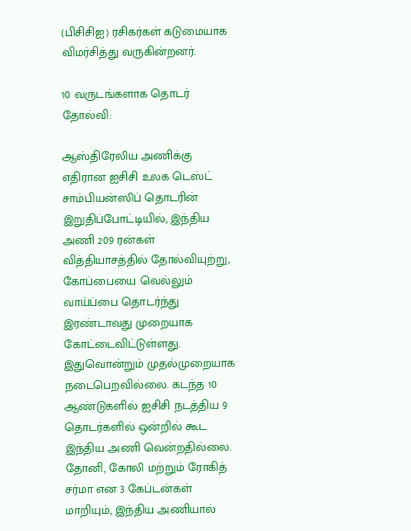(பிசிசிஐ) ரசிகர்கள் கடுமையாக விமர்சித்து வருகின்றனர்.

10 வருடங்களாக தொடர் தோல்வி:

ஆஸ்திரேலிய அணிக்கு எதிரான ஐசிசி உலக டெஸ்ட் சாம்பியன்ஸிப் தொடரின் இறுதிப்போட்டியில், இந்திய அணி 209 ரன்கள் வித்தியாசத்தில் தோல்வியுற்று, கோப்பையை வெல்லும் வாய்ப்பை தொடர்ந்து இரண்டாவது முறையாக கோட்டைவிட்டுள்ளது. இதுவொன்றும் முதல்முறையாக நடைபெறவில்லை. கடந்த 10 ஆண்டுகளில் ஐசிசி நடத்திய 9 தொடர்களில் ஒன்றில் கூட இந்திய அணி வென்றதில்லை. தோனி, கோலி மற்றும் ரோகித் சர்மா என 3 கேப்டன்கள் மாறியும், இந்திய அணியால்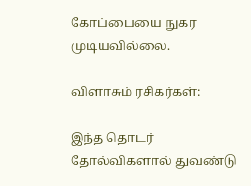கோப்பையை நுகர முடியவில்லை.

விளாசும் ரசிகர்கள்:

இந்த தொடர் தோல்விகளால் துவண்டு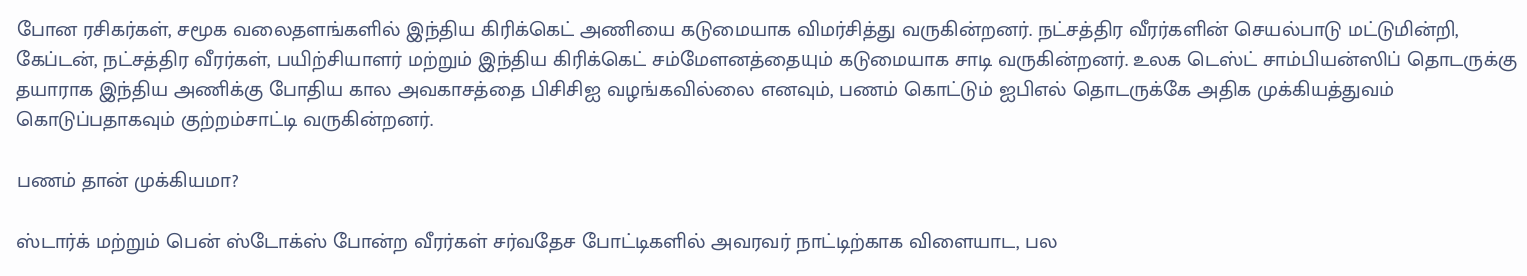போன ரசிகர்கள், சமூக வலைதளங்களில் இந்திய கிரிக்கெட் அணியை கடுமையாக விமர்சித்து வருகின்றனர். நட்சத்திர வீரர்களின் செயல்பாடு மட்டுமின்றி, கேப்டன், நட்சத்திர வீரர்கள், பயிற்சியாளர் மற்றும் இந்திய கிரிக்கெட் சம்மேளனத்தையும் கடுமையாக சாடி வருகின்றனர். உலக டெஸ்ட் சாம்பியன்ஸிப் தொடருக்கு தயாராக இந்திய அணிக்கு போதிய கால அவகாசத்தை பிசிசிஐ வழங்கவில்லை எனவும், பணம் கொட்டும் ஐபிஎல் தொடருக்கே அதிக முக்கியத்துவம் கொடுப்பதாகவும் குற்றம்சாட்டி வருகின்றனர்.

பணம் தான் முக்கியமா?

ஸ்டார்க் மற்றும் பென் ஸ்டோக்ஸ் போன்ற வீரர்கள் சர்வதேச போட்டிகளில் அவரவர் நாட்டிற்காக விளையாட, பல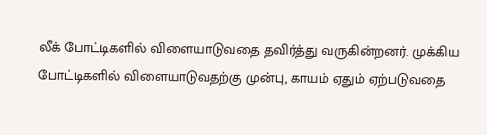லீக் போட்டிகளில் விளையாடுவதை தவிர்த்து வருகின்றனர். முக்கிய போட்டிகளில் விளையாடுவதற்கு முன்பு, காயம் ஏதும் ஏற்படுவதை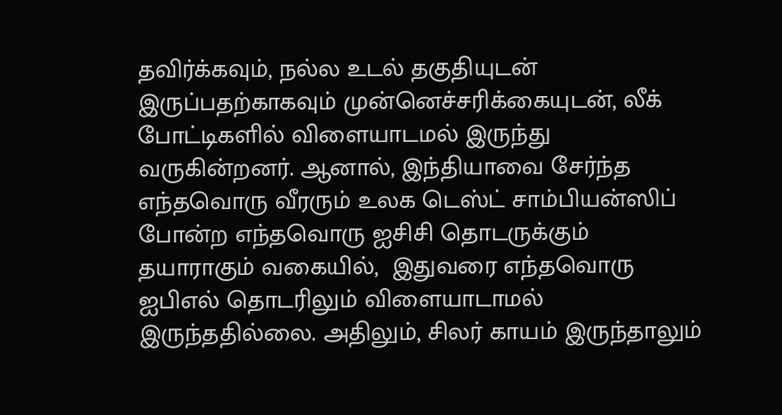தவிர்க்கவும், நல்ல உடல் தகுதியுடன் இருப்பதற்காகவும் முன்னெச்சரிக்கையுடன், லீக் போட்டிகளில் விளையாடமல் இருந்து வருகின்றனர். ஆனால், இந்தியாவை சேர்ந்த எந்தவொரு வீரரும் உலக டெஸ்ட் சாம்பியன்ஸிப் போன்ற எந்தவொரு ஐசிசி தொடருக்கும் தயாராகும் வகையில்,  இதுவரை எந்தவொரு ஐபிஎல் தொடரிலும் விளையாடாமல் இருந்ததில்லை. அதிலும், சிலர் காயம் இருந்தாலும்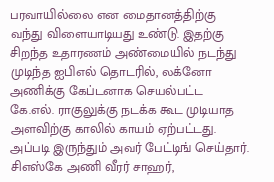பரவாயில்லை என மைதானத்திற்கு வந்து விளையாடியது உண்டு. இதற்கு சிறந்த உதாரணம் அண்மையில் நடந்து முடிந்த ஐபிஎல் தொடரில், லக்னோ அணிக்கு கேப்டனாக செயல்பட்ட கே.எல். ராகுலுக்கு நடக்க கூட முடியாத அளவிற்கு காலில் காயம் ஏற்பட்டது. அப்படி இருந்தும் அவர் பேட்டிங் செய்தார். சிஎஸ்கே அணி வீரர் சாஹர்,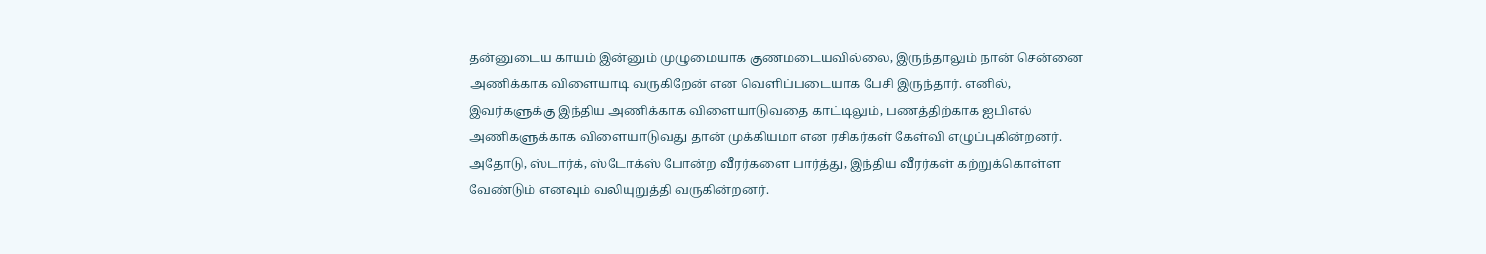தன்னுடைய காயம் இன்னும் முழுமையாக குணமடையவில்லை, இருந்தாலும் நான் சென்னை அணிக்காக விளையாடி வருகிறேன் என வெளிப்படையாக பேசி இருந்தார். எனில், இவர்களுக்கு இந்திய அணிக்காக விளையாடுவதை காட்டிலும், பணத்திற்காக ஐபிஎல் அணிகளுக்காக விளையாடுவது தான் முக்கியமா என ரசிகர்கள் கேள்வி எழுப்புகின்றனர். அதோடு, ஸ்டார்க், ஸ்டோக்ஸ் போன்ற வீரர்களை பார்த்து, இந்திய வீரர்கள் கற்றுக்கொள்ள வேண்டும் எனவும் வலியுறுத்தி வருகின்றனர்.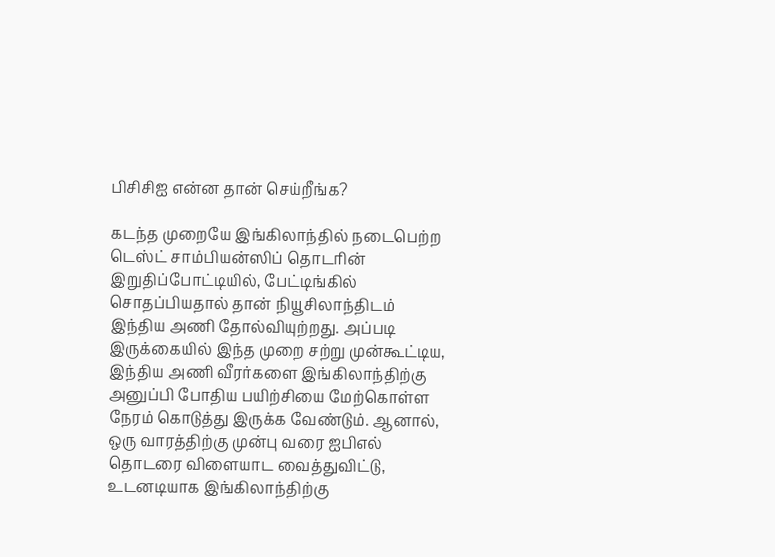பிசிசிஐ என்ன தான் செய்றீங்க?

கடந்த முறையே இங்கிலாந்தில் நடைபெற்ற டெஸ்ட் சாம்பியன்ஸிப் தொடரின் இறுதிப்போட்டியில், பேட்டிங்கில் சொதப்பியதால் தான் நியூசிலாந்திடம் இந்திய அணி தோல்வியுற்றது. அப்படி இருக்கையில் இந்த முறை சற்று முன்கூட்டிய, இந்திய அணி வீரர்களை இங்கிலாந்திற்கு அனுப்பி போதிய பயிற்சியை மேற்கொள்ள நேரம் கொடுத்து இருக்க வேண்டும். ஆனால், ஒரு வாரத்திற்கு முன்பு வரை ஐபிஎல் தொடரை விளையாட வைத்துவிட்டு, உடனடியாக இங்கிலாந்திற்கு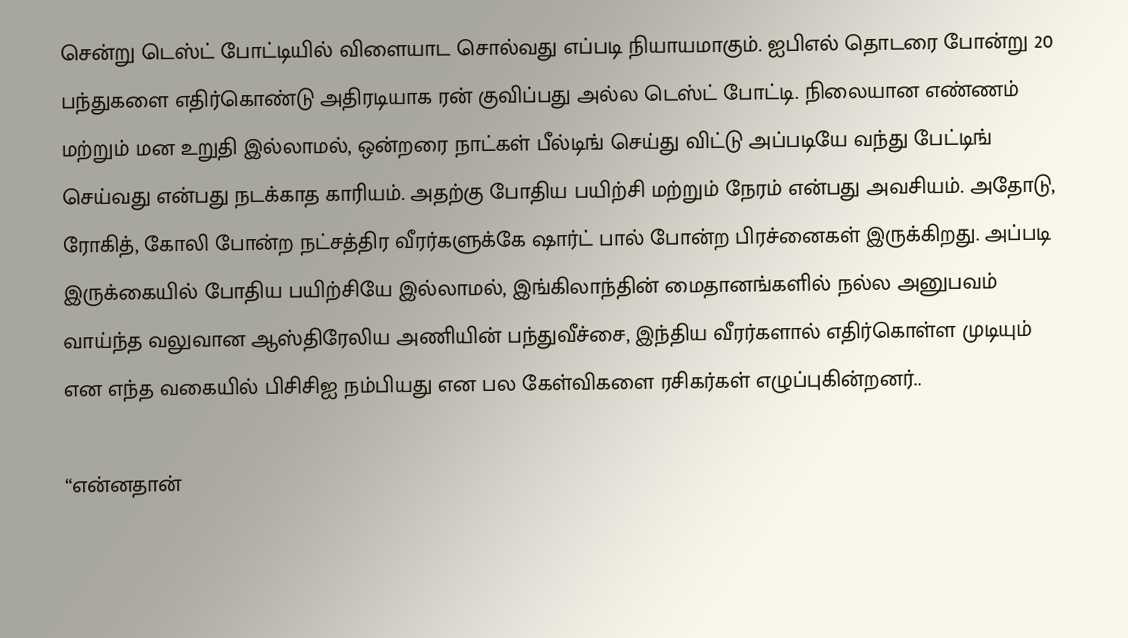சென்று டெஸ்ட் போட்டியில் விளையாட சொல்வது எப்படி நியாயமாகும். ஐபிஎல் தொடரை போன்று 20 பந்துகளை எதிர்கொண்டு அதிரடியாக ரன் குவிப்பது அல்ல டெஸ்ட் போட்டி. நிலையான எண்ணம் மற்றும் மன உறுதி இல்லாமல், ஒன்றரை நாட்கள் பீல்டிங் செய்து விட்டு அப்படியே வந்து பேட்டிங் செய்வது என்பது நடக்காத காரியம். அதற்கு போதிய பயிற்சி மற்றும் நேரம் என்பது அவசியம். அதோடு, ரோகித், கோலி போன்ற நட்சத்திர வீரர்களுக்கே ஷார்ட் பால் போன்ற பிரச்னைகள் இருக்கிறது. அப்படி இருக்கையில் போதிய பயிற்சியே இல்லாமல், இங்கிலாந்தின் மைதானங்களில் நல்ல அனுபவம் வாய்ந்த வலுவான ஆஸ்திரேலிய அணியின் பந்துவீச்சை, இந்திய வீரர்களால் எதிர்கொள்ள முடியும் என எந்த வகையில் பிசிசிஐ நம்பியது என பல கேள்விகளை ரசிகர்கள் எழுப்புகின்றனர்..

“என்னதான்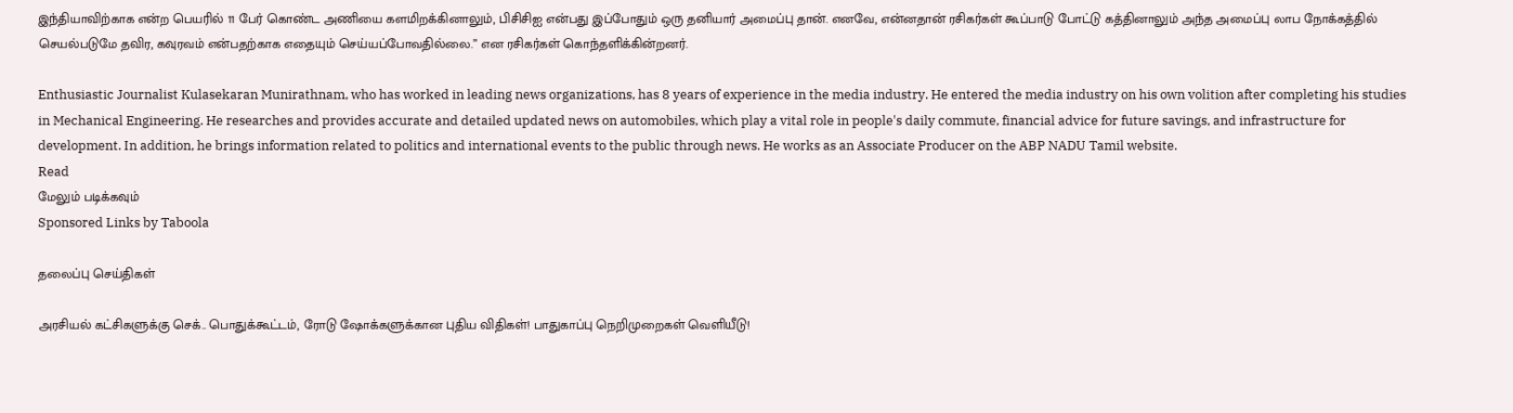இந்தியாவிற்காக என்ற பெயரில் 11 பேர் கொண்ட அணியை களமிறக்கினாலும், பிசிசிஐ என்பது இப்போதும் ஒரு தனியார் அமைப்பு தான். எனவே, என்னதான் ரசிகர்கள் கூப்பாடு போட்டு கத்தினாலும் அந்த அமைப்பு லாப நோக்கத்தில் செயல்படுமே தவிர, கவுரவம் என்பதற்காக எதையும் செய்யப்போவதில்லை.” என ரசிகர்கள் கொந்தளிக்கின்றனர்.

Enthusiastic Journalist Kulasekaran Munirathnam, who has worked in leading news organizations, has 8 years of experience in the media industry. He entered the media industry on his own volition after completing his studies in Mechanical Engineering. He researches and provides accurate and detailed updated news on automobiles, which play a vital role in people's daily commute, financial advice for future savings, and infrastructure for development. In addition, he brings information related to politics and international events to the public through news. He works as an Associate Producer on the ABP NADU Tamil website.
Read
மேலும் படிக்கவும்
Sponsored Links by Taboola

தலைப்பு செய்திகள்

அரசியல் கட்சிகளுக்கு செக்.. பொதுக்கூட்டம், ரோடு ஷோக்களுக்கான புதிய விதிகள்! பாதுகாப்பு நெறிமுறைகள் வெளியீடு!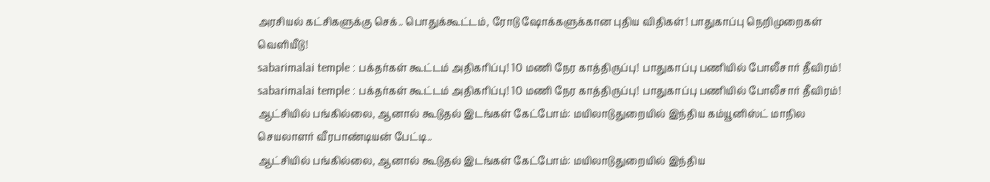அரசியல் கட்சிகளுக்கு செக்.. பொதுக்கூட்டம், ரோடு ஷோக்களுக்கான புதிய விதிகள்! பாதுகாப்பு நெறிமுறைகள் வெளியீடு!
sabarimalai temple : பக்தர்கள் கூட்டம் அதிகரிப்பு! 10 மணி நேர காத்திருப்பு! பாதுகாப்பு பணியில் போலீசார் தீவிரம்!
sabarimalai temple : பக்தர்கள் கூட்டம் அதிகரிப்பு! 10 மணி நேர காத்திருப்பு! பாதுகாப்பு பணியில் போலீசார் தீவிரம்!
ஆட்சியில் பங்கில்லை, ஆனால் கூடுதல் இடங்கள் கேட்போம்: மயிலாடுதுறையில் இந்திய கம்யூனிஸ்ட் மாநில செயலாளர் வீரபாண்டியன் பேட்டி..
ஆட்சியில் பங்கில்லை, ஆனால் கூடுதல் இடங்கள் கேட்போம்: மயிலாடுதுறையில் இந்திய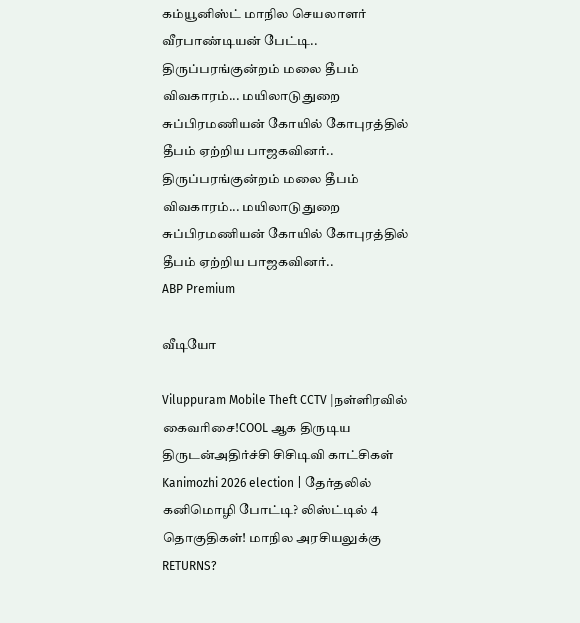கம்யூனிஸ்ட் மாநில செயலாளர் வீரபாண்டியன் பேட்டி..
திருப்பரங்குன்றம் மலை தீபம் விவகாரம்... மயிலாடுதுறை சுப்பிரமணியன் கோயில் கோபுரத்தில் தீபம் ஏற்றிய பாஜகவினர்..
திருப்பரங்குன்றம் மலை தீபம் விவகாரம்... மயிலாடுதுறை சுப்பிரமணியன் கோயில் கோபுரத்தில் தீபம் ஏற்றிய பாஜகவினர்..
ABP Premium

வீடியோ

Viluppuram Mobile Theft CCTV |நள்ளிரவில் கைவரிசை!COOL ஆக திருடிய திருடன்அதிர்ச்சி சிசிடிவி காட்சிகள்
Kanimozhi 2026 election | தேர்தலில் கனிமொழி போட்டி? லிஸ்ட்டில் 4 தொகுதிகள்! மாநில அரசியலுக்கு RETURNS?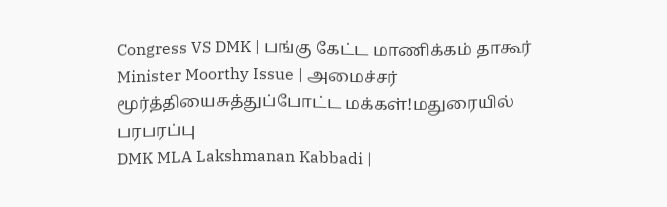Congress VS DMK | பங்கு கேட்ட மாணிக்கம் தாகூர்
Minister Moorthy Issue | அமைச்சர் மூர்த்தியைசுத்துப்போட்ட மக்கள்!மதுரையில் பரபரப்பு
DMK MLA Lakshmanan Kabbadi |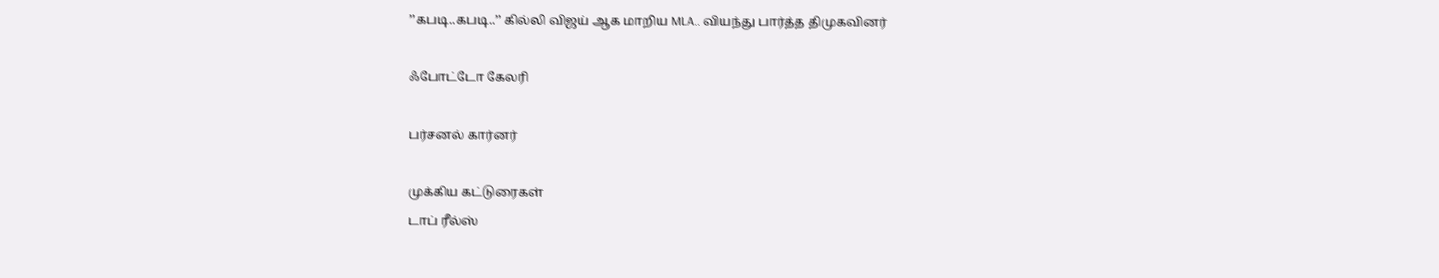’’கபடி..கபடி..’’ கில்லி விஜய் ஆக மாறிய MLA.. வியந்து பார்த்த திமுகவினர்

ஃபோட்டோ கேலரி

பர்சனல் கார்னர்

முக்கிய கட்டுரைகள்
டாப் ரீல்ஸ்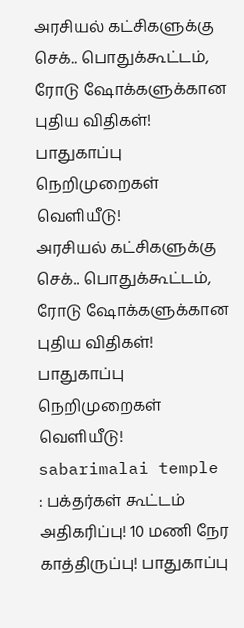அரசியல் கட்சிகளுக்கு செக்.. பொதுக்கூட்டம், ரோடு ஷோக்களுக்கான புதிய விதிகள்! பாதுகாப்பு நெறிமுறைகள் வெளியீடு!
அரசியல் கட்சிகளுக்கு செக்.. பொதுக்கூட்டம், ரோடு ஷோக்களுக்கான புதிய விதிகள்! பாதுகாப்பு நெறிமுறைகள் வெளியீடு!
sabarimalai temple : பக்தர்கள் கூட்டம் அதிகரிப்பு! 10 மணி நேர காத்திருப்பு! பாதுகாப்பு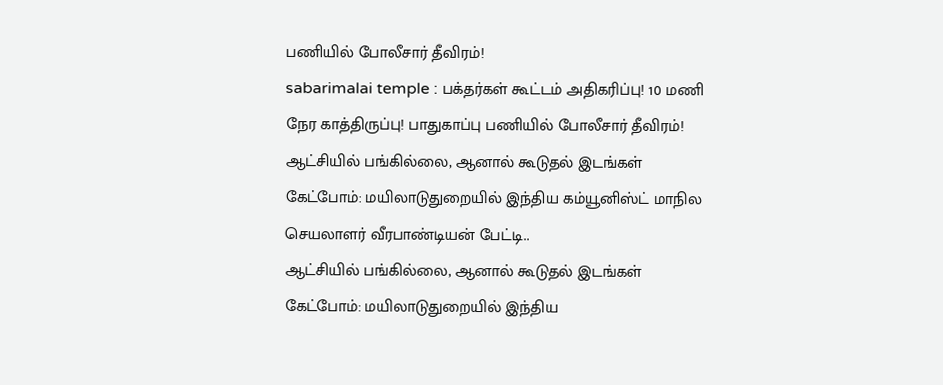பணியில் போலீசார் தீவிரம்!
sabarimalai temple : பக்தர்கள் கூட்டம் அதிகரிப்பு! 10 மணி நேர காத்திருப்பு! பாதுகாப்பு பணியில் போலீசார் தீவிரம்!
ஆட்சியில் பங்கில்லை, ஆனால் கூடுதல் இடங்கள் கேட்போம்: மயிலாடுதுறையில் இந்திய கம்யூனிஸ்ட் மாநில செயலாளர் வீரபாண்டியன் பேட்டி..
ஆட்சியில் பங்கில்லை, ஆனால் கூடுதல் இடங்கள் கேட்போம்: மயிலாடுதுறையில் இந்திய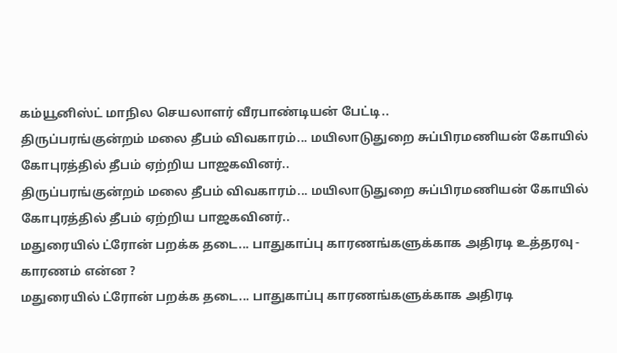கம்யூனிஸ்ட் மாநில செயலாளர் வீரபாண்டியன் பேட்டி..
திருப்பரங்குன்றம் மலை தீபம் விவகாரம்... மயிலாடுதுறை சுப்பிரமணியன் கோயில் கோபுரத்தில் தீபம் ஏற்றிய பாஜகவினர்..
திருப்பரங்குன்றம் மலை தீபம் விவகாரம்... மயிலாடுதுறை சுப்பிரமணியன் கோயில் கோபுரத்தில் தீபம் ஏற்றிய பாஜகவினர்..
மதுரையில் ட்ரோன் பறக்க தடை... பாதுகாப்பு காரணங்களுக்காக அதிரடி உத்தரவு - காரணம் என்ன ?
மதுரையில் ட்ரோன் பறக்க தடை... பாதுகாப்பு காரணங்களுக்காக அதிரடி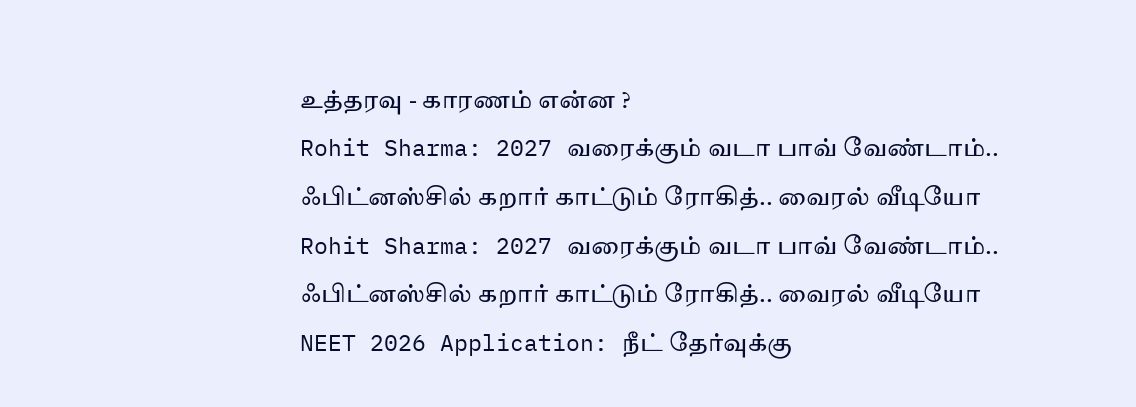உத்தரவு - காரணம் என்ன ?
Rohit Sharma: 2027 வரைக்கும் வடா பாவ் வேண்டாம்.. ஃபிட்னஸ்சில் கறார் காட்டும் ரோகித்.. வைரல் வீடியோ
Rohit Sharma: 2027 வரைக்கும் வடா பாவ் வேண்டாம்.. ஃபிட்னஸ்சில் கறார் காட்டும் ரோகித்.. வைரல் வீடியோ
NEET 2026 Application: நீட் தேர்வுக்கு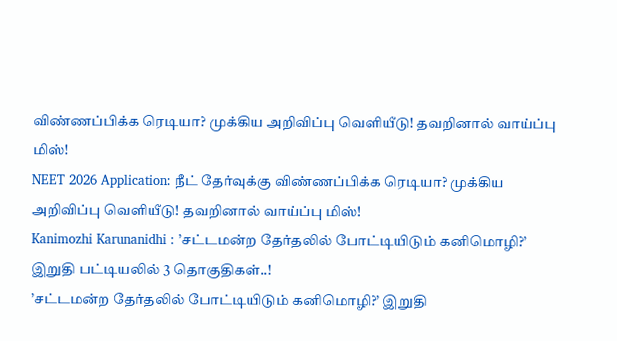விண்ணப்பிக்க ரெடியா? முக்கிய அறிவிப்பு வெளியீடு! தவறினால் வாய்ப்பு மிஸ்!
NEET 2026 Application: நீட் தேர்வுக்கு விண்ணப்பிக்க ரெடியா? முக்கிய அறிவிப்பு வெளியீடு! தவறினால் வாய்ப்பு மிஸ்!
Kanimozhi Karunanidhi : ’சட்டமன்ற தேர்தலில் போட்டியிடும் கனிமொழி?’ இறுதி பட்டியலில் 3 தொகுதிகள்..!
’சட்டமன்ற தேர்தலில் போட்டியிடும் கனிமொழி?’ இறுதி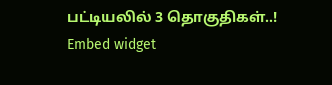பட்டியலில் 3 தொகுதிகள்..!
Embed widget